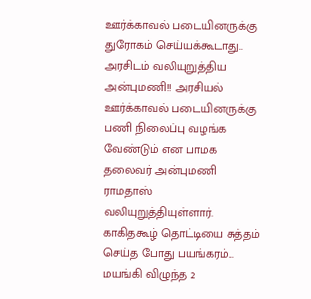ஊர்க்காவல் படையினருக்கு துரோகம் செய்யக்கூடாது.. அரசிடம் வலியுறுத்திய அன்புமணி!! அரசியல் ஊர்க்காவல் படையினருக்கு பணி நிலைப்பு வழங்க வேண்டும் என பாமக தலைவர் அன்புமணி ராமதாஸ் வலியுறுத்தியுள்ளார்.
காகிதகூழ் தொட்டியை சுத்தம் செய்த போது பயங்கரம்... மயங்கி விழுந்த 2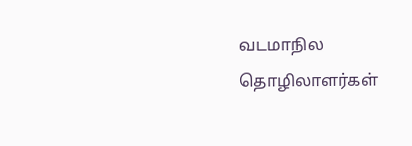வடமாநில தொழிலாளர்கள்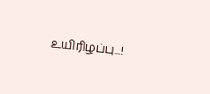உயிரிழப்பு...!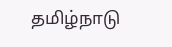தமிழ்நாடு